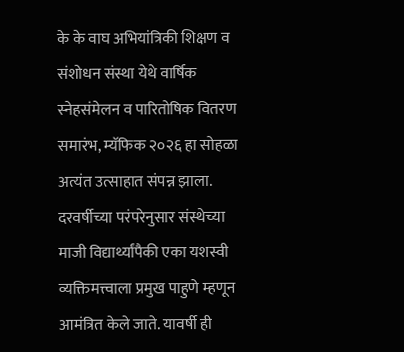के के वाघ अभियांत्रिकी शिक्षण व संशोधन संस्था येथे वार्षिक स्नेहसंमेलन व पारितोषिक वितरण समारंभ, म्यॅफिक २०२६ हा सोहळा अत्यंत उत्साहात संपन्न झाला. दरवर्षीच्या परंपरेनुसार संस्थेच्या माजी विद्यार्थ्यांपैकी एका यशस्वी व्यक्तिमत्त्वाला प्रमुख पाहुणे म्हणून आमंत्रित केले जाते. यावर्षी ही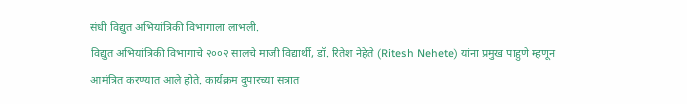संधी विद्युत अभियांत्रिकी विभागाला लाभली.
विद्युत अभियांत्रिकी विभागाचे २००२ सालचे माजी विद्यार्थी, डॉ. रितेश नेहेते (Ritesh Nehete) यांना प्रमुख पाहुणे म्हणून आमंत्रित करण्यात आले होते. कार्यक्रम दुपारच्या सत्रात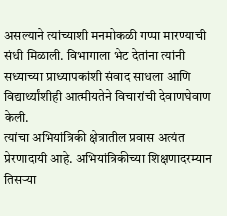असल्याने त्यांच्याशी मनमोकळी गप्पा मारण्याची संधी मिळाली. विभागाला भेट देतांना त्यांनी सध्याच्या प्राध्यापकांशी संवाद साधला आणि विद्यार्थ्यांशीही आत्मीयतेने विचारांची देवाणघेवाण केली.
त्यांचा अभियांत्रिकी क्षेत्रातील प्रवास अत्यंत प्रेरणादायी आहे. अभियांत्रिकीच्या शिक्षणादरम्यान तिसऱ्या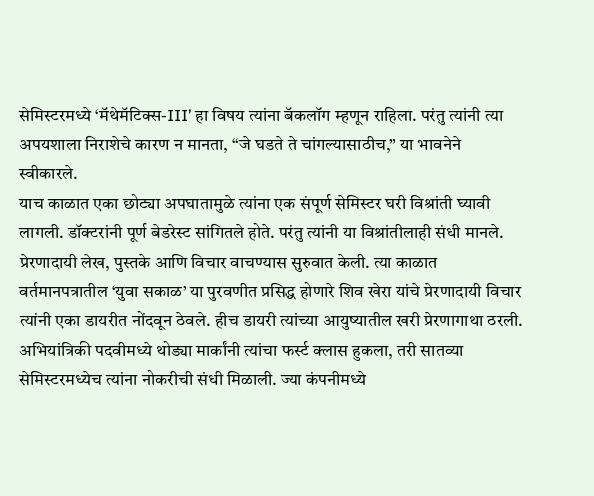सेमिस्टरमध्ये ‘मॅथेमॅटिक्स-III’ हा विषय त्यांना बॅकलॉग म्हणून राहिला. परंतु त्यांनी त्या अपयशाला निराशेचे कारण न मानता, “जे घडते ते चांगल्यासाठीच,” या भावनेने स्वीकारले.
याच काळात एका छोट्या अपघातामुळे त्यांना एक संपूर्ण सेमिस्टर घरी विश्रांती घ्यावी लागली. डॉक्टरांनी पूर्ण बेडरेस्ट सांगितले होते. परंतु त्यांनी या विश्रांतीलाही संधी मानले. प्रेरणादायी लेख, पुस्तके आणि विचार वाचण्यास सुरुवात केली. त्या काळात वर्तमानपत्रातील ‘युवा सकाळ’ या पुरवणीत प्रसिद्ध होणारे शिव खेरा यांचे प्रेरणादायी विचार त्यांनी एका डायरीत नोंदवून ठेवले. हीच डायरी त्यांच्या आयुष्यातील खरी प्रेरणागाथा ठरली.
अभियांत्रिकी पदवीमध्ये थोड्या मार्कांनी त्यांचा फर्स्ट क्लास हुकला, तरी सातव्या सेमिस्टरमध्येच त्यांना नोकरीची संधी मिळाली. ज्या कंपनीमध्ये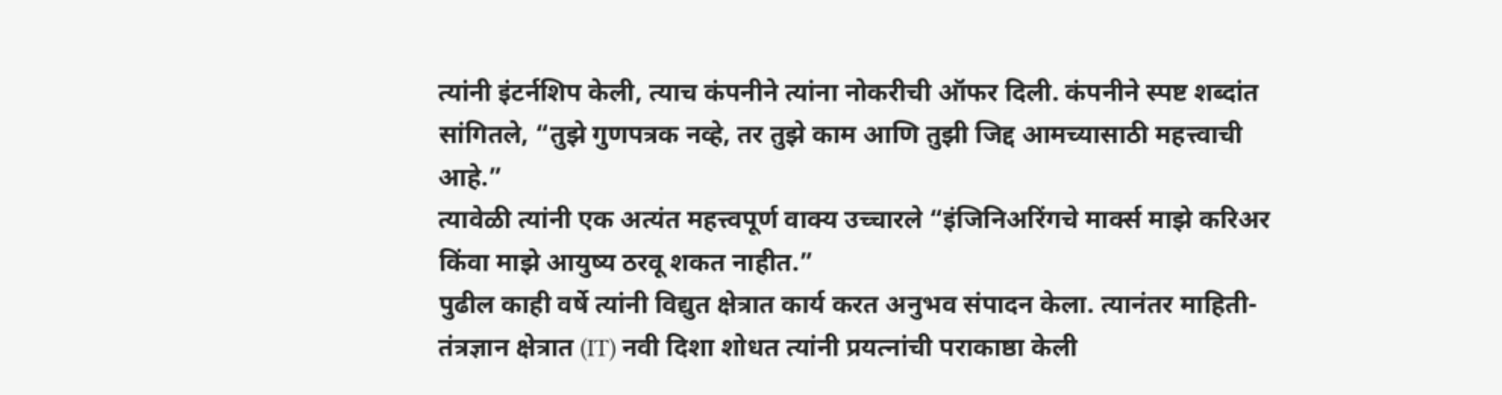त्यांनी इंटर्नशिप केली, त्याच कंपनीने त्यांना नोकरीची ऑफर दिली. कंपनीने स्पष्ट शब्दांत सांगितले, “तुझे गुणपत्रक नव्हे, तर तुझे काम आणि तुझी जिद्द आमच्यासाठी महत्त्वाची आहे.”
त्यावेळी त्यांनी एक अत्यंत महत्त्वपूर्ण वाक्य उच्चारले “इंजिनिअरिंगचे मार्क्स माझे करिअर किंवा माझे आयुष्य ठरवू शकत नाहीत.”
पुढील काही वर्षे त्यांनी विद्युत क्षेत्रात कार्य करत अनुभव संपादन केला. त्यानंतर माहिती-तंत्रज्ञान क्षेत्रात (IT) नवी दिशा शोधत त्यांनी प्रयत्नांची पराकाष्ठा केली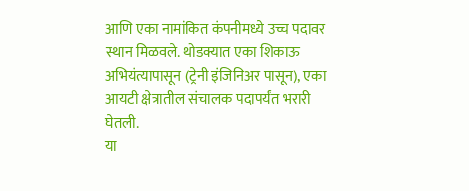आणि एका नामांकित कंपनीमध्ये उच्च पदावर स्थान मिळवले. थोडक्यात एका शिकाऊ अभियंत्यापासून (ट्रेनी इंजिनिअर पासून), एका आयटी क्षेत्रातील संचालक पदापर्यंत भरारी घेतली.
या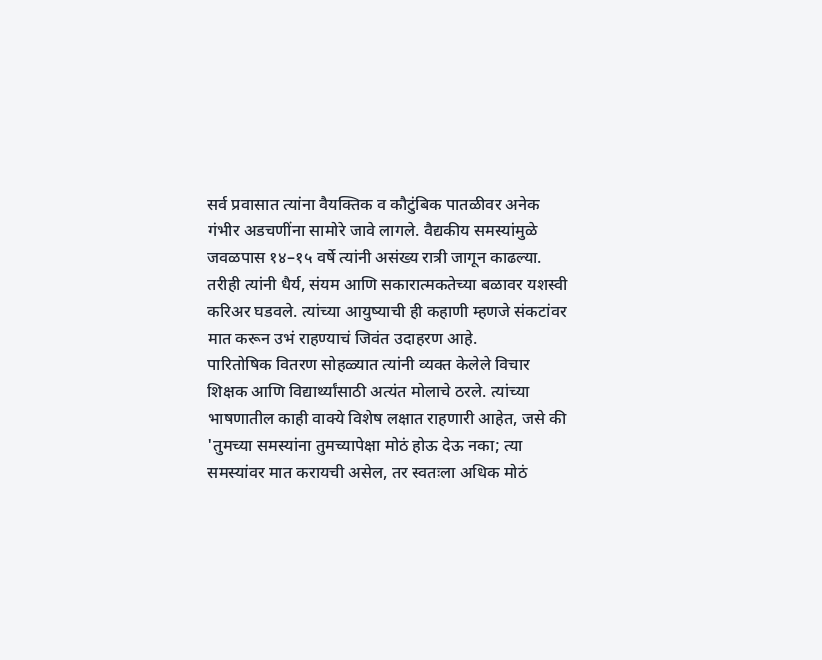सर्व प्रवासात त्यांना वैयक्तिक व कौटुंबिक पातळीवर अनेक गंभीर अडचणींना सामोरे जावे लागले. वैद्यकीय समस्यांमुळे जवळपास १४–१५ वर्षे त्यांनी असंख्य रात्री जागून काढल्या. तरीही त्यांनी धैर्य, संयम आणि सकारात्मकतेच्या बळावर यशस्वी करिअर घडवले. त्यांच्या आयुष्याची ही कहाणी म्हणजे संकटांवर मात करून उभं राहण्याचं जिवंत उदाहरण आहे.
पारितोषिक वितरण सोहळ्यात त्यांनी व्यक्त केलेले विचार शिक्षक आणि विद्यार्थ्यांसाठी अत्यंत मोलाचे ठरले. त्यांच्या भाषणातील काही वाक्ये विशेष लक्षात राहणारी आहेत, जसे की 'तुमच्या समस्यांना तुमच्यापेक्षा मोठं होऊ देऊ नका; त्या समस्यांवर मात करायची असेल, तर स्वतःला अधिक मोठं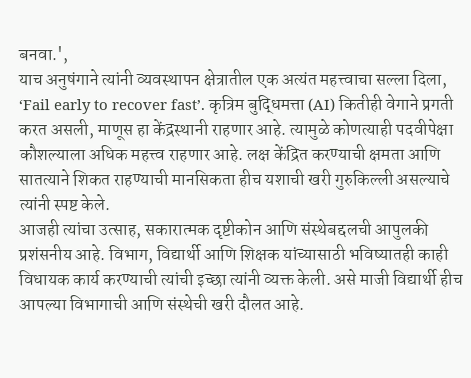बनवा.',
याच अनुषंगाने त्यांनी व्यवस्थापन क्षेत्रातील एक अत्यंत महत्त्वाचा सल्ला दिला, ‘Fail early to recover fast’. कृत्रिम बुद्धिमत्ता (AI) कितीही वेगाने प्रगती करत असली, माणूस हा केंद्रस्थानी राहणार आहे. त्यामुळे कोणत्याही पदवीपेक्षा कौशल्याला अधिक महत्त्व राहणार आहे. लक्ष केंद्रित करण्याची क्षमता आणि सातत्याने शिकत राहण्याची मानसिकता हीच यशाची खरी गुरुकिल्ली असल्याचे त्यांनी स्पष्ट केले.
आजही त्यांचा उत्साह, सकारात्मक दृष्टीकोन आणि संस्थेबद्दलची आपुलकी प्रशंसनीय आहे. विभाग, विद्यार्थी आणि शिक्षक यांच्यासाठी भविष्यातही काही विधायक कार्य करण्याची त्यांची इच्छा त्यांनी व्यक्त केली. असे माजी विद्यार्थी हीच आपल्या विभागाची आणि संस्थेची खरी दौलत आहे.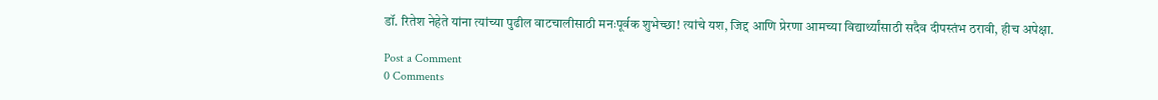डॉ. रितेश नेहेते यांना त्यांच्या पुढील वाटचालीसाठी मनःपूर्वक शुभेच्छा! त्यांचे यश, जिद्द आणि प्रेरणा आमच्या विद्यार्थ्यांसाठी सदैव दीपस्तंभ ठरावी, हीच अपेक्षा.

Post a Comment
0 Comments